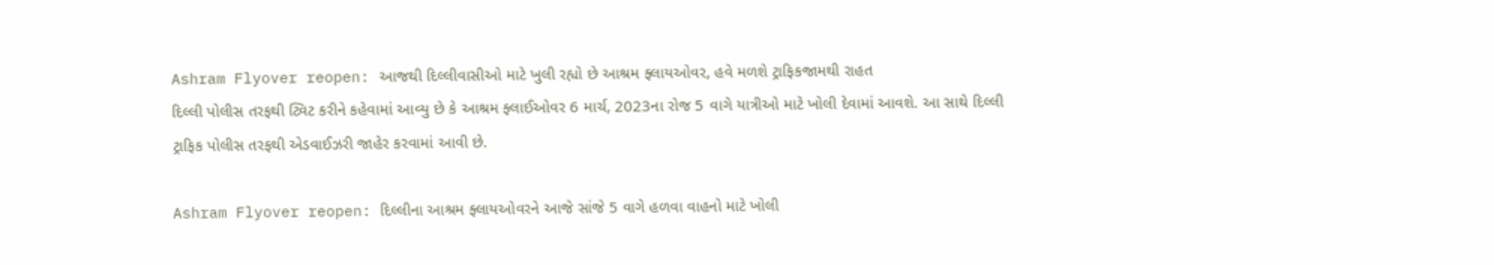Ashram Flyover reopen: આજથી દિલ્લીવાસીઓ માટે ખુલી રહ્યો છે આશ્રમ ફ્લાયઓવર, હવે મળશે ટ્રાફિકજામથી રાહત
દિલ્લી પોલીસ તરફથી ટ્વિટ કરીને કહેવામાં આવ્યુ છે કે આશ્રમ ફ્લાઈઓવર 6 માર્ચ, 2023ના રોજ 5 વાગે યાત્રીઓ માટે ખોલી દેવામાં આવશે. આ સાથે દિલ્લી ટ્રાફિક પોલીસ તરફથી એડવાઈઝરી જાહેર કરવામાં આવી છે.

Ashram Flyover reopen: દિલ્લીના આશ્રમ ફ્લાયઓવરને આજે સાંજે 5 વાગે હળવા વાહનો માટે ખોલી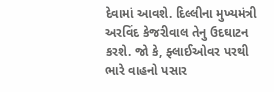દેવામાં આવશે. દિલ્લીના મુખ્યમંત્રી અરવિંદ કેજરીવાલ તેનુ ઉદઘાટન કરશે. જો કે, ફ્લાઈઓવર પરથી ભારે વાહનો પસાર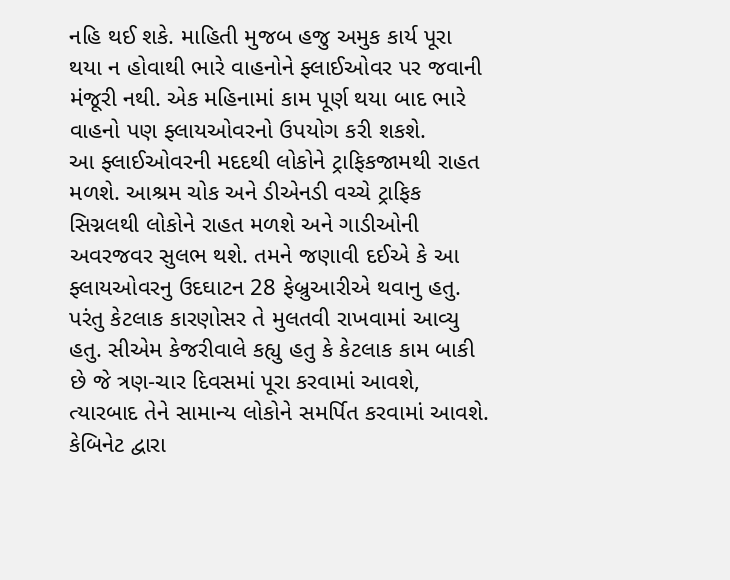નહિ થઈ શકે. માહિતી મુજબ હજુ અમુક કાર્ય પૂરા થયા ન હોવાથી ભારે વાહનોને ફ્લાઈઓવર પર જવાની મંજૂરી નથી. એક મહિનામાં કામ પૂર્ણ થયા બાદ ભારે વાહનો પણ ફ્લાયઓવરનો ઉપયોગ કરી શકશે.
આ ફ્લાઈઓવરની મદદથી લોકોને ટ્રાફિકજામથી રાહત મળશે. આશ્રમ ચોક અને ડીએનડી વચ્ચે ટ્રાફિક સિગ્નલથી લોકોને રાહત મળશે અને ગાડીઓની અવરજવર સુલભ થશે. તમને જણાવી દઈએ કે આ ફ્લાયઓવરનુ ઉદઘાટન 28 ફેબ્રુઆરીએ થવાનુ હતુ. પરંતુ કેટલાક કારણોસર તે મુલતવી રાખવામાં આવ્યુ હતુ. સીએમ કેજરીવાલે કહ્યુ હતુ કે કેટલાક કામ બાકી છે જે ત્રણ-ચાર દિવસમાં પૂરા કરવામાં આવશે, ત્યારબાદ તેને સામાન્ય લોકોને સમર્પિત કરવામાં આવશે. કેબિનેટ દ્વારા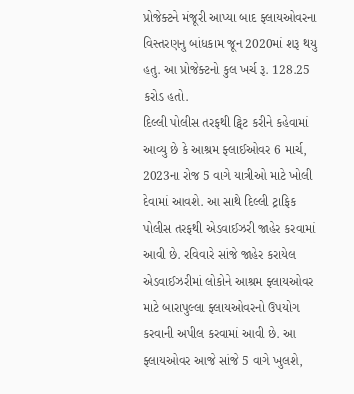પ્રોજેક્ટને મંજૂરી આપ્યા બાદ ફ્લાયઓવરના વિસ્તરણનુ બાંધકામ જૂન 2020માં શરૂ થયુ હતુ. આ પ્રોજેક્ટનો કુલ ખર્ચ રૂ. 128.25 કરોડ હતો.
દિલ્લી પોલીસ તરફથી ટ્વિટ કરીને કહેવામાં આવ્યુ છે કે આશ્રમ ફ્લાઈઓવર 6 માર્ચ, 2023ના રોજ 5 વાગે યાત્રીઓ માટે ખોલી દેવામાં આવશે. આ સાથે દિલ્લી ટ્રાફિક પોલીસ તરફથી એડવાઈઝરી જાહેર કરવામાં આવી છે. રવિવારે સાંજે જાહેર કરાયેલ એડવાઈઝરીમાં લોકોને આશ્રમ ફ્લાયઓવર માટે બારાપુલ્લા ફ્લાયઓવરનો ઉપયોગ કરવાની અપીલ કરવામાં આવી છે. આ ફ્લાયઓવર આજે સાંજે 5 વાગે ખુલશે,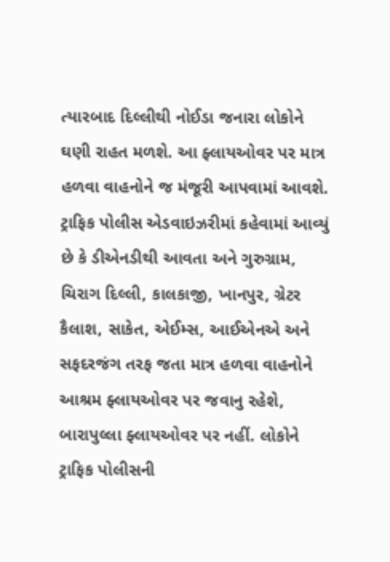ત્યારબાદ દિલ્લીથી નોઈડા જનારા લોકોને ઘણી રાહત મળશે. આ ફ્લાયઓવર પર માત્ર હળવા વાહનોને જ મંજૂરી આપવામાં આવશે. ટ્રાફિક પોલીસ એડવાઇઝરીમાં કહેવામાં આવ્યું છે કે ડીએનડીથી આવતા અને ગુરુગ્રામ, ચિરાગ દિલ્લી, કાલકાજી, ખાનપુર, ગ્રેટર કૈલાશ, સાકેત, એઈમ્સ, આઈએનએ અને સફદરજંગ તરફ જતા માત્ર હળવા વાહનોને આશ્રમ ફ્લાયઓવર પર જવાનુ રહેશે, બારાપુલ્લા ફ્લાયઓવર પર નહીં. લોકોને ટ્રાફિક પોલીસની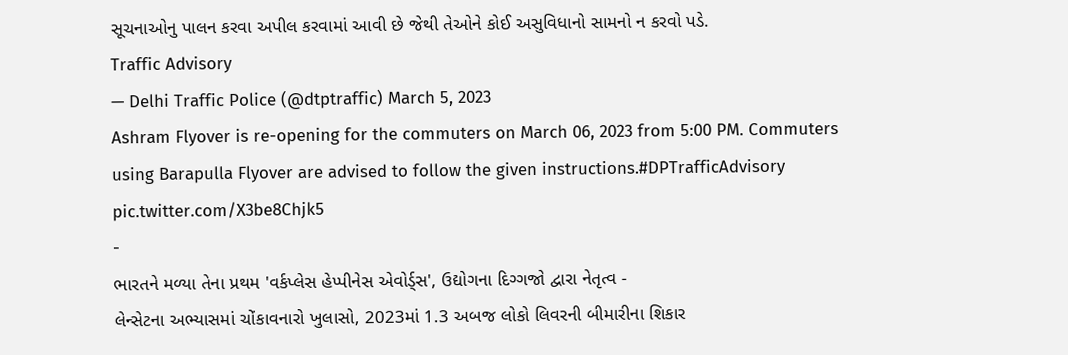સૂચનાઓનુ પાલન કરવા અપીલ કરવામાં આવી છે જેથી તેઓને કોઈ અસુવિધાનો સામનો ન કરવો પડે.
Traffic Advisory
— Delhi Traffic Police (@dtptraffic) March 5, 2023
Ashram Flyover is re-opening for the commuters on March 06, 2023 from 5:00 PM. Commuters using Barapulla Flyover are advised to follow the given instructions.#DPTrafficAdvisory pic.twitter.com/X3be8Chjk5
-
ભારતને મળ્યા તેના પ્રથમ 'વર્કપ્લેસ હેપ્પીનેસ એવોર્ડ્સ', ઉદ્યોગના દિગ્ગજો દ્વારા નેતૃત્વ -
લેન્સેટના અભ્યાસમાં ચોંકાવનારો ખુલાસો, 2023માં 1.3 અબજ લોકો લિવરની બીમારીના શિકાર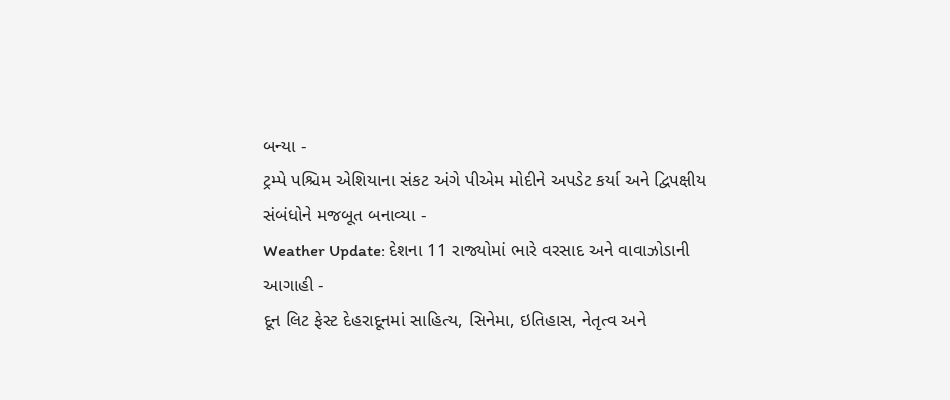બન્યા -
ટ્રમ્પે પશ્ચિમ એશિયાના સંકટ અંગે પીએમ મોદીને અપડેટ કર્યા અને દ્વિપક્ષીય સંબંધોને મજબૂત બનાવ્યા -
Weather Update: દેશના 11 રાજ્યોમાં ભારે વરસાદ અને વાવાઝોડાની આગાહી -
દૂન લિટ ફેસ્ટ દેહરાદૂનમાં સાહિત્ય, સિનેમા, ઇતિહાસ, નેતૃત્વ અને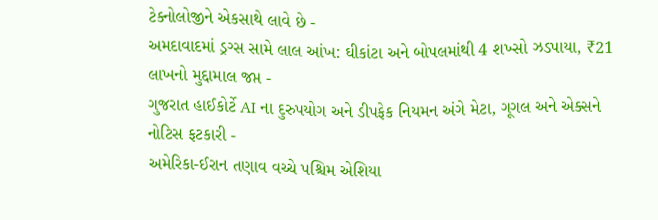ટેક્નોલોજીને એકસાથે લાવે છે -
અમદાવાદમાં ડ્રગ્સ સામે લાલ આંખ: ઘીકાંટા અને બોપલમાંથી 4 શખ્સો ઝડપાયા, ₹21 લાખનો મુદ્દામાલ જપ્ત -
ગુજરાત હાઈકોર્ટે AI ના દુરુપયોગ અને ડીપફેક નિયમન અંગે મેટા, ગૂગલ અને એક્સને નોટિસ ફટકારી -
અમેરિકા-ઈરાન તણાવ વચ્ચે પશ્ચિમ એશિયા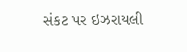સંકટ પર ઇઝરાયલી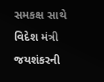સમકક્ષ સાથે વિદેશ મંત્રી જયશંકરની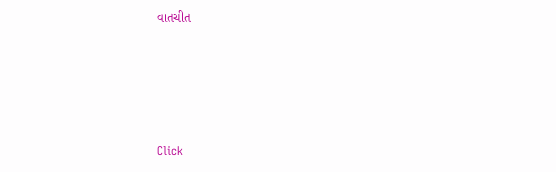વાતચીત





Click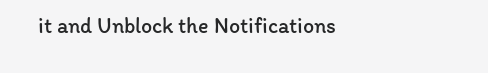it and Unblock the Notifications